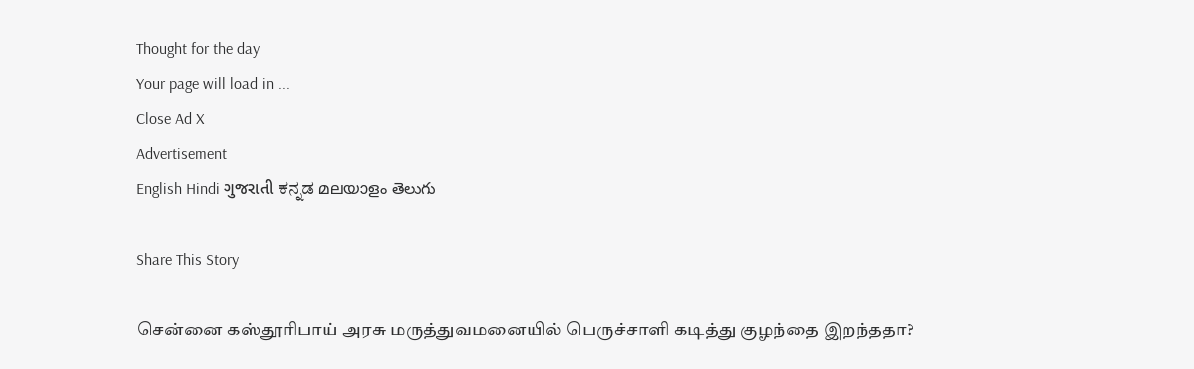Thought for the day
Your page will load in ...
Close Ad X
Advertisement
English Hindi ગુજરાતી ಕನ್ನಡ മലയാളം తెలుగు

Share This Story

சென்னை கஸ்தூரிபாய் அரசு மருத்துவமனையில் பெருச்சாளி கடித்து குழந்தை இறந்ததா?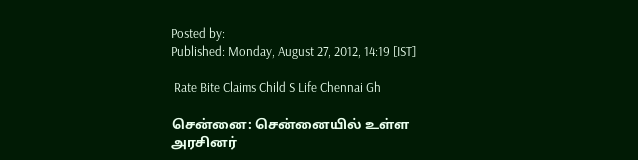Posted by:
Published: Monday, August 27, 2012, 14:19 [IST]

 Rate Bite Claims Child S Life Chennai Gh

சென்னை: சென்னையில் உள்ள அரசினர்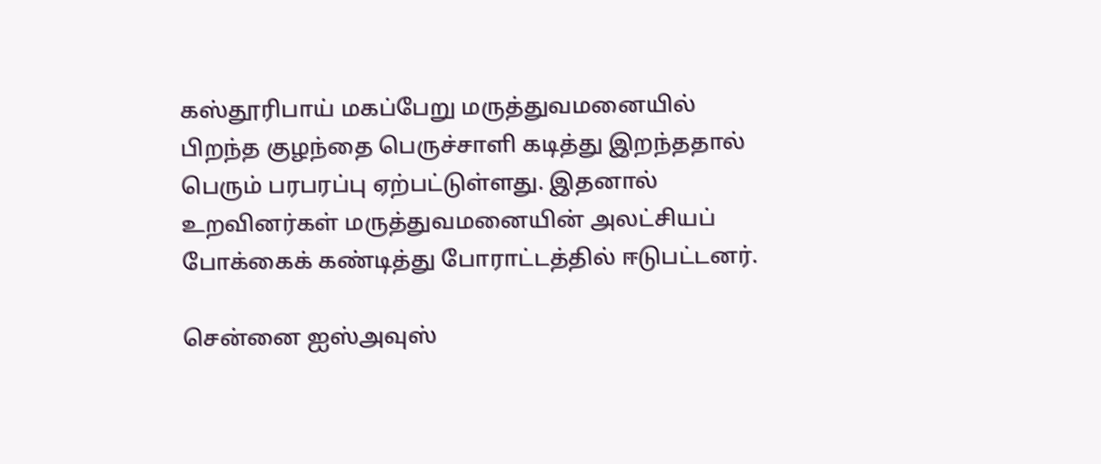கஸ்தூரிபாய் மகப்பேறு மருத்துவமனையில் பிறந்த குழந்தை பெருச்சாளி கடித்து இறந்ததால் பெரும் பரபரப்பு ஏற்பட்டுள்ளது. இதனால் உறவினர்கள் மருத்துவமனையின் அலட்சியப் போக்கைக் கண்டித்து போராட்டத்தில் ஈடுபட்டனர்.

சென்னை ஐஸ்அவுஸ்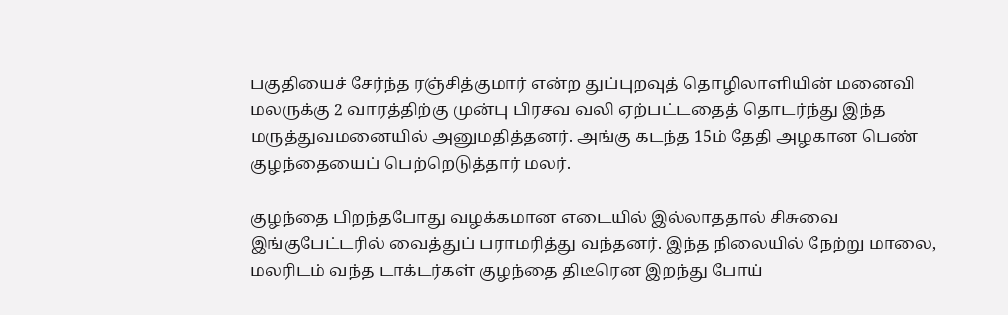பகுதியைச் சேர்ந்த ரஞ்சித்குமார் என்ற துப்புறவுத் தொழிலாளியின் மனைவி மலருக்கு 2 வாரத்திற்கு முன்பு பிரசவ வலி ஏற்பட்டதைத் தொடர்ந்து இந்த மருத்துவமனையில் அனுமதித்தனர். அங்கு கடந்த 15ம் தேதி அழகான பெண் குழந்தையைப் பெற்றெடுத்தார் மலர்.

குழந்தை பிறந்தபோது வழக்கமான எடையில் இல்லாததால் சிசுவை இங்குபேட்டரில் வைத்துப் பராமரித்து வந்தனர். இந்த நிலையில் நேற்று மாலை, மலரிடம் வந்த டாக்டர்கள் குழந்தை திடீரென இறந்து போய்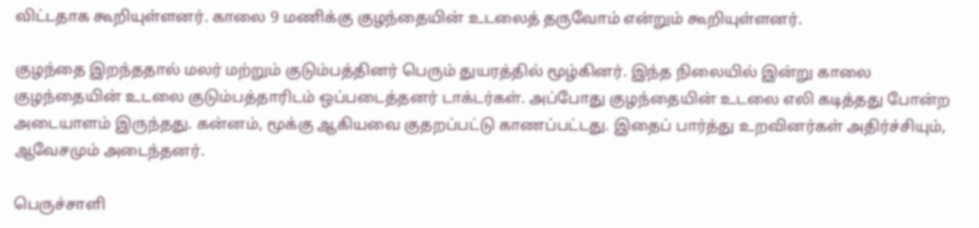விட்டதாக கூறியுள்ளனர். காலை 9 மணிக்கு குழந்தையின் உடலைத் தருவோம் என்றும் கூறியுள்ளனர்.

குழந்தை இறந்ததால் மலர் மற்றும் குடும்பத்தினர் பெரும் துயரத்தில் மூழ்கினர். இந்த நிலையில் இன்று காலை குழந்தையின் உடலை குடும்பத்தாரிடம் ஒப்படைத்தனர் டாக்டர்கள். அப்போது குழந்தையின் உடலை எலி கடித்தது போன்ற அடையாளம் இருந்தது. கன்னம், மூக்கு ஆகியவை குதறப்பட்டு காணப்பட்டது. இதைப் பார்த்து உறவினர்கள் அதிர்ச்சியும், ஆவேசமும் அடைந்தனர்.

பெருச்சாளி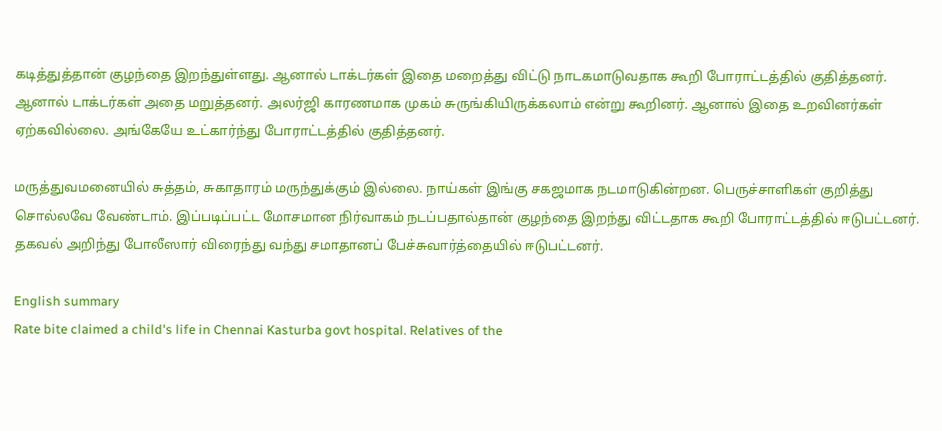கடித்துத்தான் குழந்தை இறந்துள்ளது. ஆனால் டாக்டர்கள் இதை மறைத்து விட்டு நாடகமாடுவதாக கூறி போராட்டத்தில் குதித்தனர். ஆனால் டாக்டர்கள் அதை மறுத்தனர். அலர்ஜி காரணமாக முகம் சுருங்கியிருக்கலாம் என்று கூறினர். ஆனால் இதை உறவினர்கள் ஏற்கவில்லை. அங்கேயே உட்கார்ந்து போராட்டத்தில் குதித்தனர்.

மருத்துவமனையில் சுத்தம், சுகாதாரம் மருந்துக்கும் இல்லை. நாய்கள் இங்கு சகஜமாக நடமாடுகின்றன. பெருச்சாளிகள் குறித்து சொல்லவே வேண்டாம். இப்படிப்பட்ட மோசமான நிர்வாகம் நடப்பதால்தான் குழந்தை இறந்து விட்டதாக கூறி போராட்டத்தில் ஈடுபட்டனர். தகவல் அறிந்து போலீஸார் விரைந்து வந்து சமாதானப் பேச்சுவார்த்தையில் ஈடுபட்டனர்.

English summary
Rate bite claimed a child's life in Chennai Kasturba govt hospital. Relatives of the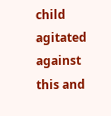child agitated against this and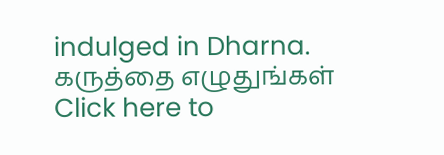indulged in Dharna.
கருத்தை எழுதுங்கள்
Click here to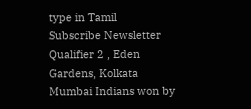type in Tamil
Subscribe Newsletter
Qualifier 2 , Eden Gardens, Kolkata
Mumbai Indians won by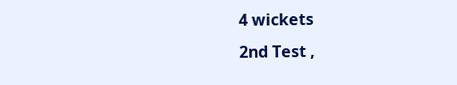4 wickets
2nd Test ,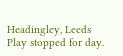Headingley, Leeds
Play stopped for day.